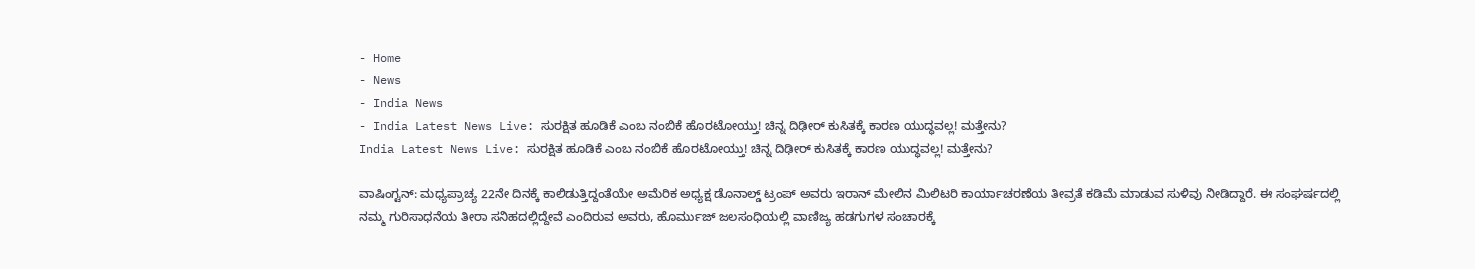- Home
- News
- India News
- India Latest News Live: ಸುರಕ್ಷಿತ ಹೂಡಿಕೆ ಎಂಬ ನಂಬಿಕೆ ಹೊರಟೋಯ್ತು! ಚಿನ್ನ ದಿಢೀರ್ ಕುಸಿತಕ್ಕೆ ಕಾರಣ ಯುದ್ಧವಲ್ಲ! ಮತ್ತೇನು?
India Latest News Live: ಸುರಕ್ಷಿತ ಹೂಡಿಕೆ ಎಂಬ ನಂಬಿಕೆ ಹೊರಟೋಯ್ತು! ಚಿನ್ನ ದಿಢೀರ್ ಕುಸಿತಕ್ಕೆ ಕಾರಣ ಯುದ್ಧವಲ್ಲ! ಮತ್ತೇನು?

ವಾಷಿಂಗ್ಟನ್: ಮಧ್ಯಪ್ರಾಚ್ಯ 22ನೇ ದಿನಕ್ಕೆ ಕಾಲಿಡುತ್ತಿದ್ದಂತೆಯೇ ಅಮೆರಿಕ ಅಧ್ಯಕ್ಷ ಡೊನಾಲ್ಡ್ ಟ್ರಂಪ್ ಅವರು ಇರಾನ್ ಮೇಲಿನ ಮಿಲಿಟರಿ ಕಾರ್ಯಾಚರಣೆಯ ತೀವ್ರತೆ ಕಡಿಮೆ ಮಾಡುವ ಸುಳಿವು ನೀಡಿದ್ದಾರೆ. ಈ ಸಂಘರ್ಷದಲ್ಲಿ ನಮ್ಮ ಗುರಿಸಾಧನೆಯ ತೀರಾ ಸನಿಹದಲ್ಲಿದ್ದೇವೆ ಎಂದಿರುವ ಅವರು, ಹೊರ್ಮುಜ್ ಜಲಸಂಧಿಯಲ್ಲಿ ವಾಣಿಜ್ಯ ಹಡಗುಗಳ ಸಂಚಾರಕ್ಕೆ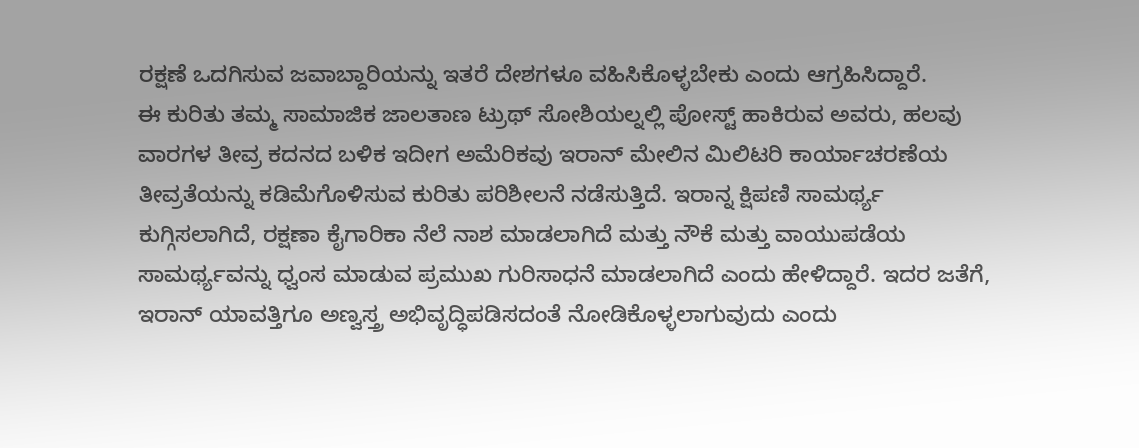ರಕ್ಷಣೆ ಒದಗಿಸುವ ಜವಾಬ್ದಾರಿಯನ್ನು ಇತರೆ ದೇಶಗಳೂ ವಹಿಸಿಕೊಳ್ಳಬೇಕು ಎಂದು ಆಗ್ರಹಿಸಿದ್ದಾರೆ.
ಈ ಕುರಿತು ತಮ್ಮ ಸಾಮಾಜಿಕ ಜಾಲತಾಣ ಟ್ರುಥ್ ಸೋಶಿಯಲ್ನಲ್ಲಿ ಪೋಸ್ಟ್ ಹಾಕಿರುವ ಅವರು, ಹಲವು ವಾರಗಳ ತೀವ್ರ ಕದನದ ಬಳಿಕ ಇದೀಗ ಅಮೆರಿಕವು ಇರಾನ್ ಮೇಲಿನ ಮಿಲಿಟರಿ ಕಾರ್ಯಾಚರಣೆಯ ತೀವ್ರತೆಯನ್ನು ಕಡಿಮೆಗೊಳಿಸುವ ಕುರಿತು ಪರಿಶೀಲನೆ ನಡೆಸುತ್ತಿದೆ. ಇರಾನ್ನ ಕ್ಷಿಪಣಿ ಸಾಮರ್ಥ್ಯ ಕುಗ್ಗಿಸಲಾಗಿದೆ, ರಕ್ಷಣಾ ಕೈಗಾರಿಕಾ ನೆಲೆ ನಾಶ ಮಾಡಲಾಗಿದೆ ಮತ್ತು ನೌಕೆ ಮತ್ತು ವಾಯುಪಡೆಯ ಸಾಮರ್ಥ್ಯವನ್ನು ಧ್ವಂಸ ಮಾಡುವ ಪ್ರಮುಖ ಗುರಿಸಾಧನೆ ಮಾಡಲಾಗಿದೆ ಎಂದು ಹೇಳಿದ್ದಾರೆ. ಇದರ ಜತೆಗೆ, ಇರಾನ್ ಯಾವತ್ತಿಗೂ ಅಣ್ವಸ್ತ್ರ ಅಭಿವೃದ್ಧಿಪಡಿಸದಂತೆ ನೋಡಿಕೊಳ್ಳಲಾಗುವುದು ಎಂದು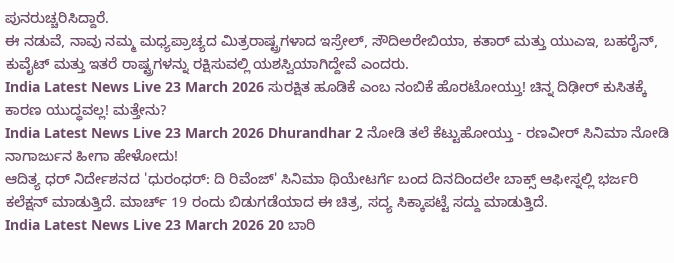ಪುನರುಚ್ಚರಿಸಿದ್ದಾರೆ.
ಈ ನಡುವೆ, ನಾವು ನಮ್ಮ ಮಧ್ಯಪ್ರಾಚ್ಯದ ಮಿತ್ರರಾಷ್ಟ್ರಗಳಾದ ಇಸ್ರೇಲ್, ಸೌದಿಅರೇಬಿಯಾ, ಕತಾರ್ ಮತ್ತು ಯುಎಇ, ಬಹರೈನ್, ಕುವೈಟ್ ಮತ್ತು ಇತರೆ ರಾಷ್ಟ್ರಗಳನ್ನು ರಕ್ಷಿಸುವಲ್ಲಿ ಯಶಸ್ವಿಯಾಗಿದ್ದೇವೆ ಎಂದರು.
India Latest News Live 23 March 2026 ಸುರಕ್ಷಿತ ಹೂಡಿಕೆ ಎಂಬ ನಂಬಿಕೆ ಹೊರಟೋಯ್ತು! ಚಿನ್ನ ದಿಢೀರ್ ಕುಸಿತಕ್ಕೆ ಕಾರಣ ಯುದ್ಧವಲ್ಲ! ಮತ್ತೇನು?
India Latest News Live 23 March 2026 Dhurandhar 2 ನೋಡಿ ತಲೆ ಕೆಟ್ಟುಹೋಯ್ತು - ರಣವೀರ್ ಸಿನಿಮಾ ನೋಡಿ ನಾಗಾರ್ಜುನ ಹೀಗಾ ಹೇಳೋದು!
ಆದಿತ್ಯ ಧರ್ ನಿರ್ದೇಶನದ 'ಧುರಂಧರ್: ದಿ ರಿವೆಂಜ್' ಸಿನಿಮಾ ಥಿಯೇಟರ್ಗೆ ಬಂದ ದಿನದಿಂದಲೇ ಬಾಕ್ಸ್ ಆಫೀಸ್ನಲ್ಲಿ ಭರ್ಜರಿ ಕಲೆಕ್ಷನ್ ಮಾಡುತ್ತಿದೆ. ಮಾರ್ಚ್ 19 ರಂದು ಬಿಡುಗಡೆಯಾದ ಈ ಚಿತ್ರ, ಸದ್ಯ ಸಿಕ್ಕಾಪಟ್ಟೆ ಸದ್ದು ಮಾಡುತ್ತಿದೆ.
India Latest News Live 23 March 2026 20 ಬಾರಿ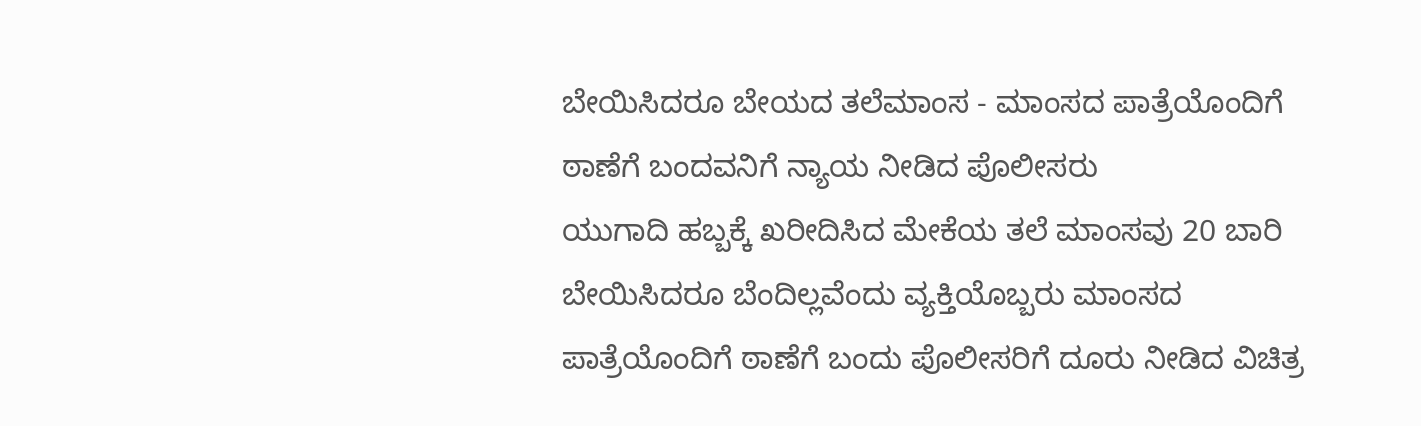ಬೇಯಿಸಿದರೂ ಬೇಯದ ತಲೆಮಾಂಸ - ಮಾಂಸದ ಪಾತ್ರೆಯೊಂದಿಗೆ ಠಾಣೆಗೆ ಬಂದವನಿಗೆ ನ್ಯಾಯ ನೀಡಿದ ಪೊಲೀಸರು
ಯುಗಾದಿ ಹಬ್ಬಕ್ಕೆ ಖರೀದಿಸಿದ ಮೇಕೆಯ ತಲೆ ಮಾಂಸವು 20 ಬಾರಿ ಬೇಯಿಸಿದರೂ ಬೆಂದಿಲ್ಲವೆಂದು ವ್ಯಕ್ತಿಯೊಬ್ಬರು ಮಾಂಸದ ಪಾತ್ರೆಯೊಂದಿಗೆ ಠಾಣೆಗೆ ಬಂದು ಪೊಲೀಸರಿಗೆ ದೂರು ನೀಡಿದ ವಿಚಿತ್ರ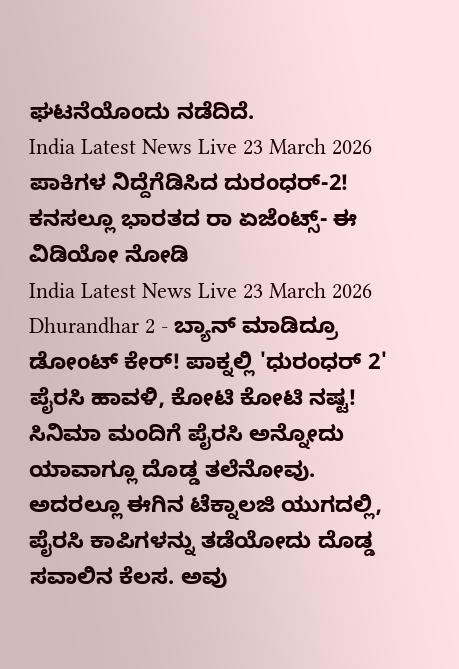ಘಟನೆಯೊಂದು ನಡೆದಿದೆ.
India Latest News Live 23 March 2026 ಪಾಕಿಗಳ ನಿದ್ದೆಗೆಡಿಸಿದ ದುರಂಧರ್-2! ಕನಸಲ್ಲೂ ಭಾರತದ ರಾ ಏಜೆಂಟ್ಸ್- ಈ ವಿಡಿಯೋ ನೋಡಿ
India Latest News Live 23 March 2026 Dhurandhar 2 - ಬ್ಯಾನ್ ಮಾಡಿದ್ರೂ ಡೋಂಟ್ ಕೇರ್! ಪಾಕ್ನಲ್ಲಿ 'ಧುರಂಧರ್ 2' ಪೈರಸಿ ಹಾವಳಿ, ಕೋಟಿ ಕೋಟಿ ನಷ್ಟ!
ಸಿನಿಮಾ ಮಂದಿಗೆ ಪೈರಸಿ ಅನ್ನೋದು ಯಾವಾಗ್ಲೂ ದೊಡ್ಡ ತಲೆನೋವು. ಅದರಲ್ಲೂ ಈಗಿನ ಟೆಕ್ನಾಲಜಿ ಯುಗದಲ್ಲಿ, ಪೈರಸಿ ಕಾಪಿಗಳನ್ನು ತಡೆಯೋದು ದೊಡ್ಡ ಸವಾಲಿನ ಕೆಲಸ. ಅವು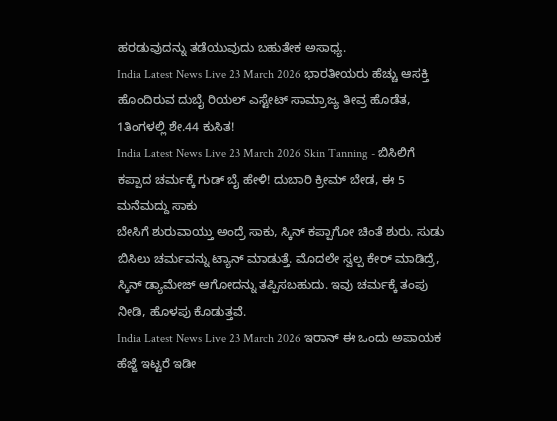ಹರಡುವುದನ್ನು ತಡೆಯುವುದು ಬಹುತೇಕ ಅಸಾಧ್ಯ.
India Latest News Live 23 March 2026 ಭಾರತೀಯರು ಹೆಚ್ಚು ಆಸಕ್ತಿ ಹೊಂದಿರುವ ದುಬೈ ರಿಯಲ್ ಎಸ್ಟೇಟ್ ಸಾಮ್ರಾಜ್ಯ ತೀವ್ರ ಹೊಡೆತ, 1ತಿಂಗಳಲ್ಲಿ ಶೇ.44 ಕುಸಿತ!
India Latest News Live 23 March 2026 Skin Tanning - ಬಿಸಿಲಿಗೆ ಕಪ್ಪಾದ ಚರ್ಮಕ್ಕೆ ಗುಡ್ ಬೈ ಹೇಳಿ! ದುಬಾರಿ ಕ್ರೀಮ್ ಬೇಡ, ಈ 5 ಮನೆಮದ್ದು ಸಾಕು
ಬೇಸಿಗೆ ಶುರುವಾಯ್ತು ಅಂದ್ರೆ ಸಾಕು, ಸ್ಕಿನ್ ಕಪ್ಪಾಗೋ ಚಿಂತೆ ಶುರು. ಸುಡು ಬಿಸಿಲು ಚರ್ಮವನ್ನು ಟ್ಯಾನ್ ಮಾಡುತ್ತೆ. ಮೊದಲೇ ಸ್ವಲ್ಪ ಕೇರ್ ಮಾಡಿದ್ರೆ, ಸ್ಕಿನ್ ಡ್ಯಾಮೇಜ್ ಆಗೋದನ್ನು ತಪ್ಪಿಸಬಹುದು. ಇವು ಚರ್ಮಕ್ಕೆ ತಂಪು ನೀಡಿ, ಹೊಳಪು ಕೊಡುತ್ತವೆ.
India Latest News Live 23 March 2026 ಇರಾನ್ ಈ ಒಂದು ಅಪಾಯಕ ಹೆಜ್ಜೆ ಇಟ್ಟರೆ ಇಡೀ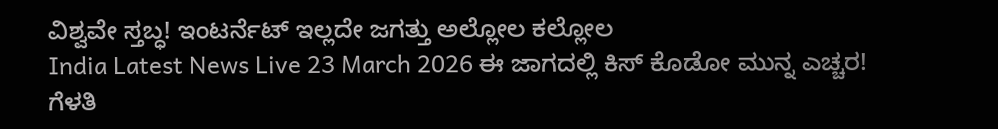ವಿಶ್ವವೇ ಸ್ತಬ್ಧ! ಇಂಟರ್ನೆಟ್ ಇಲ್ಲದೇ ಜಗತ್ತು ಅಲ್ಲೋಲ ಕಲ್ಲೋಲ
India Latest News Live 23 March 2026 ಈ ಜಾಗದಲ್ಲಿ ಕಿಸ್ ಕೊಡೋ ಮುನ್ನ ಎಚ್ಚರ! ಗೆಳತಿ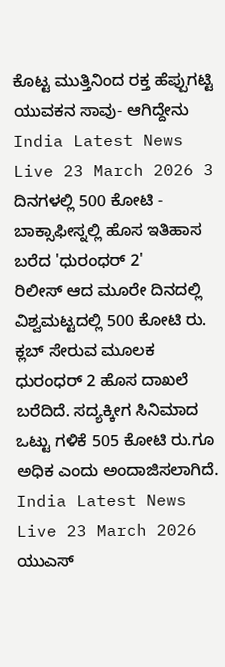ಕೊಟ್ಟ ಮುತ್ತಿನಿಂದ ರಕ್ತ ಹೆಪ್ಪುಗಟ್ಟಿ ಯುವಕನ ಸಾವು- ಆಗಿದ್ದೇನು
India Latest News Live 23 March 2026 3 ದಿನಗಳಲ್ಲಿ 500 ಕೋಟಿ - ಬಾಕ್ಸಾಫೀಸ್ನಲ್ಲಿ ಹೊಸ ಇತಿಹಾಸ ಬರೆದ 'ಧುರಂಧರ್ 2'
ರಿಲೀಸ್ ಆದ ಮೂರೇ ದಿನದಲ್ಲಿ ವಿಶ್ವಮಟ್ಟದಲ್ಲಿ 500 ಕೋಟಿ ರು. ಕ್ಲಬ್ ಸೇರುವ ಮೂಲಕ ಧುರಂಧರ್ 2 ಹೊಸ ದಾಖಲೆ ಬರೆದಿದೆ. ಸದ್ಯಕ್ಕೀಗ ಸಿನಿಮಾದ ಒಟ್ಟು ಗಳಿಕೆ 505 ಕೋಟಿ ರು.ಗೂ ಅಧಿಕ ಎಂದು ಅಂದಾಜಿಸಲಾಗಿದೆ.
India Latest News Live 23 March 2026 ಯುಎಸ್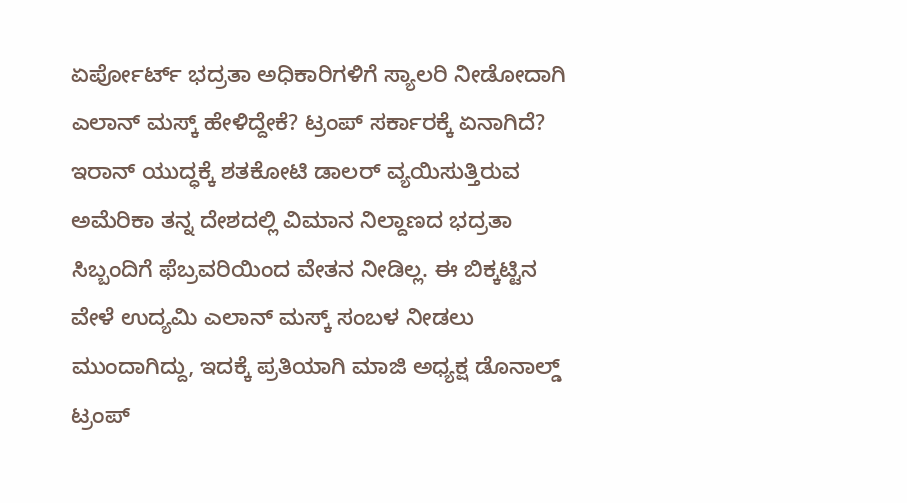ಏರ್ಪೋರ್ಟ್ ಭದ್ರತಾ ಅಧಿಕಾರಿಗಳಿಗೆ ಸ್ಯಾಲರಿ ನೀಡೋದಾಗಿ ಎಲಾನ್ ಮಸ್ಕ್ ಹೇಳಿದ್ದೇಕೆ? ಟ್ರಂಪ್ ಸರ್ಕಾರಕ್ಕೆ ಏನಾಗಿದೆ?
ಇರಾನ್ ಯುದ್ಧಕ್ಕೆ ಶತಕೋಟಿ ಡಾಲರ್ ವ್ಯಯಿಸುತ್ತಿರುವ ಅಮೆರಿಕಾ ತನ್ನ ದೇಶದಲ್ಲಿ ವಿಮಾನ ನಿಲ್ದಾಣದ ಭದ್ರತಾ ಸಿಬ್ಬಂದಿಗೆ ಫೆಬ್ರವರಿಯಿಂದ ವೇತನ ನೀಡಿಲ್ಲ. ಈ ಬಿಕ್ಕಟ್ಟಿನ ವೇಳೆ ಉದ್ಯಮಿ ಎಲಾನ್ ಮಸ್ಕ್ ಸಂಬಳ ನೀಡಲು ಮುಂದಾಗಿದ್ದು, ಇದಕ್ಕೆ ಪ್ರತಿಯಾಗಿ ಮಾಜಿ ಅಧ್ಯಕ್ಷ ಡೊನಾಲ್ಡ್ ಟ್ರಂಪ್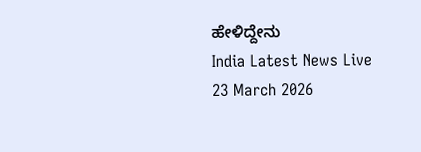ಹೇಳಿದ್ದೇನು
India Latest News Live 23 March 2026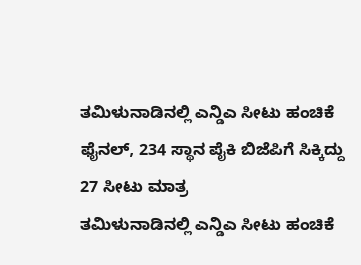ತಮಿಳುನಾಡಿನಲ್ಲಿ ಎನ್ಡಿಎ ಸೀಟು ಹಂಚಿಕೆ ಫೈನಲ್, 234 ಸ್ಥಾನ ಪೈಕಿ ಬಿಜೆಪಿಗೆ ಸಿಕ್ಕಿದ್ದು 27 ಸೀಟು ಮಾತ್ರ
ತಮಿಳುನಾಡಿನಲ್ಲಿ ಎನ್ಡಿಎ ಸೀಟು ಹಂಚಿಕೆ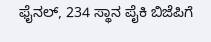ಫೈನಲ್, 234 ಸ್ಥಾನ ಪೈಕಿ ಬಿಜೆಪಿಗೆ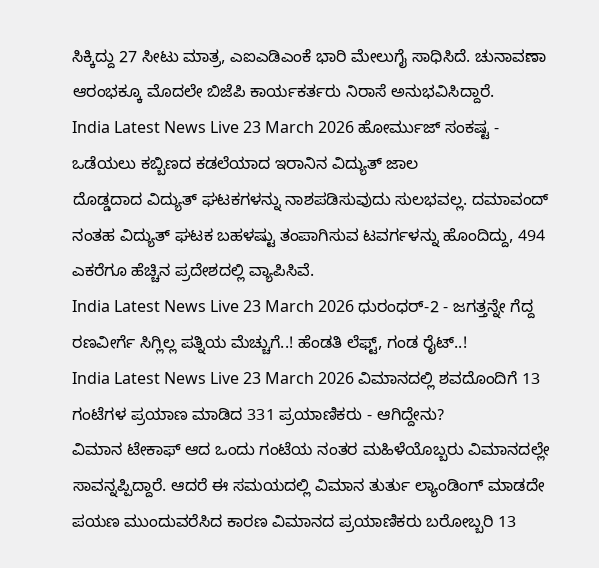ಸಿಕ್ಕಿದ್ದು 27 ಸೀಟು ಮಾತ್ರ, ಎಐಎಡಿಎಂಕೆ ಭಾರಿ ಮೇಲುಗೈ ಸಾಧಿಸಿದೆ. ಚುನಾವಣಾ ಆರಂಭಕ್ಕೂ ಮೊದಲೇ ಬಿಜೆಪಿ ಕಾರ್ಯಕರ್ತರು ನಿರಾಸೆ ಅನುಭವಿಸಿದ್ದಾರೆ.
India Latest News Live 23 March 2026 ಹೋರ್ಮುಜ್ ಸಂಕಷ್ಟ - ಒಡೆಯಲು ಕಬ್ಬಿಣದ ಕಡಲೆಯಾದ ಇರಾನಿನ ವಿದ್ಯುತ್ ಜಾಲ
ದೊಡ್ಡದಾದ ವಿದ್ಯುತ್ ಘಟಕಗಳನ್ನು ನಾಶಪಡಿಸುವುದು ಸುಲಭವಲ್ಲ. ದಮಾವಂದ್ ನಂತಹ ವಿದ್ಯುತ್ ಘಟಕ ಬಹಳಷ್ಟು ತಂಪಾಗಿಸುವ ಟವರ್ಗಳನ್ನು ಹೊಂದಿದ್ದು, 494 ಎಕರೆಗೂ ಹೆಚ್ಚಿನ ಪ್ರದೇಶದಲ್ಲಿ ವ್ಯಾಪಿಸಿವೆ.
India Latest News Live 23 March 2026 ಧುರಂಧರ್-2 - ಜಗತ್ತನ್ನೇ ಗೆದ್ದ ರಣವೀರ್ಗೆ ಸಿಗ್ಲಿಲ್ಲ ಪತ್ನಿಯ ಮೆಚ್ಚುಗೆ..! ಹೆಂಡತಿ ಲೆಫ್ಟ್, ಗಂಡ ರೈಟ್..!
India Latest News Live 23 March 2026 ವಿಮಾನದಲ್ಲಿ ಶವದೊಂದಿಗೆ 13 ಗಂಟೆಗಳ ಪ್ರಯಾಣ ಮಾಡಿದ 331 ಪ್ರಯಾಣಿಕರು - ಆಗಿದ್ದೇನು?
ವಿಮಾನ ಟೇಕಾಫ್ ಆದ ಒಂದು ಗಂಟೆಯ ನಂತರ ಮಹಿಳೆಯೊಬ್ಬರು ವಿಮಾನದಲ್ಲೇ ಸಾವನ್ನಪ್ಪಿದ್ದಾರೆ. ಆದರೆ ಈ ಸಮಯದಲ್ಲಿ ವಿಮಾನ ತುರ್ತು ಲ್ಯಾಂಡಿಂಗ್ ಮಾಡದೇ ಪಯಣ ಮುಂದುವರೆಸಿದ ಕಾರಣ ವಿಮಾನದ ಪ್ರಯಾಣಿಕರು ಬರೋಬ್ಬರಿ 13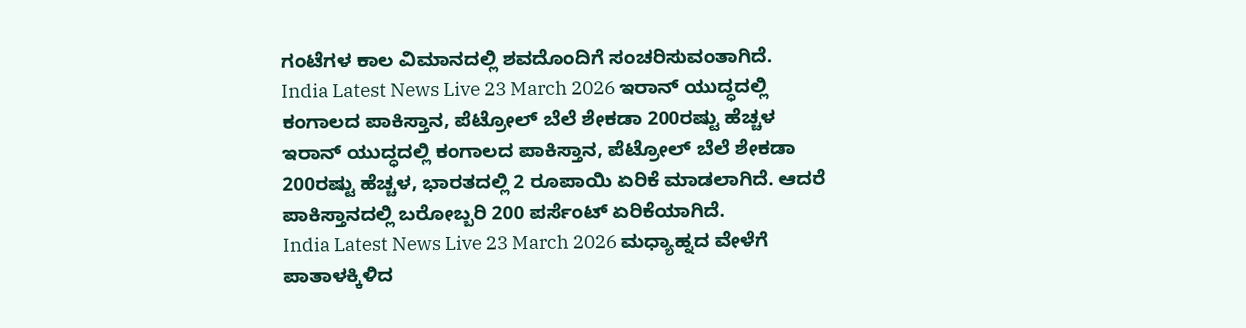ಗಂಟೆಗಳ ಕಾಲ ವಿಮಾನದಲ್ಲಿ ಶವದೊಂದಿಗೆ ಸಂಚರಿಸುವಂತಾಗಿದೆ.
India Latest News Live 23 March 2026 ಇರಾನ್ ಯುದ್ಧದಲ್ಲಿ ಕಂಗಾಲದ ಪಾಕಿಸ್ತಾನ, ಪೆಟ್ರೋಲ್ ಬೆಲೆ ಶೇಕಡಾ 200ರಷ್ಟು ಹೆಚ್ಚಳ
ಇರಾನ್ ಯುದ್ಧದಲ್ಲಿ ಕಂಗಾಲದ ಪಾಕಿಸ್ತಾನ, ಪೆಟ್ರೋಲ್ ಬೆಲೆ ಶೇಕಡಾ 200ರಷ್ಟು ಹೆಚ್ಚಳ, ಭಾರತದಲ್ಲಿ 2 ರೂಪಾಯಿ ಏರಿಕೆ ಮಾಡಲಾಗಿದೆ. ಆದರೆ ಪಾಕಿಸ್ತಾನದಲ್ಲಿ ಬರೋಬ್ಬರಿ 200 ಪರ್ಸೆಂಟ್ ಏರಿಕೆಯಾಗಿದೆ.
India Latest News Live 23 March 2026 ಮಧ್ಯಾಹ್ನದ ವೇಳೆಗೆ ಪಾತಾಳಕ್ಕಿಳಿದ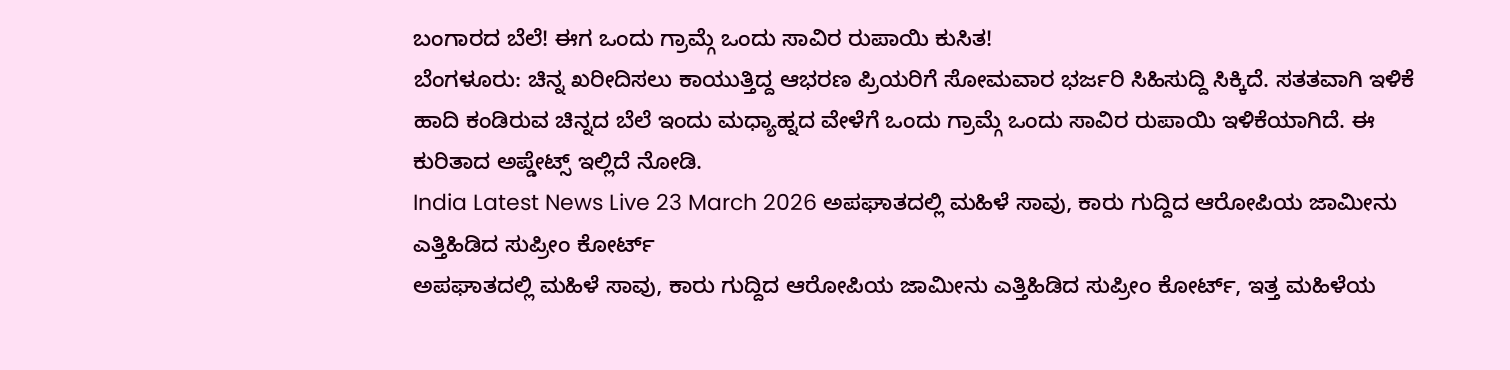ಬಂಗಾರದ ಬೆಲೆ! ಈಗ ಒಂದು ಗ್ರಾಮ್ಗೆ ಒಂದು ಸಾವಿರ ರುಪಾಯಿ ಕುಸಿತ!
ಬೆಂಗಳೂರು: ಚಿನ್ನ ಖರೀದಿಸಲು ಕಾಯುತ್ತಿದ್ದ ಆಭರಣ ಪ್ರಿಯರಿಗೆ ಸೋಮವಾರ ಭರ್ಜರಿ ಸಿಹಿಸುದ್ದಿ ಸಿಕ್ಕಿದೆ. ಸತತವಾಗಿ ಇಳಿಕೆ ಹಾದಿ ಕಂಡಿರುವ ಚಿನ್ನದ ಬೆಲೆ ಇಂದು ಮಧ್ಯಾಹ್ನದ ವೇಳೆಗೆ ಒಂದು ಗ್ರಾಮ್ಗೆ ಒಂದು ಸಾವಿರ ರುಪಾಯಿ ಇಳಿಕೆಯಾಗಿದೆ. ಈ ಕುರಿತಾದ ಅಪ್ಡೇಟ್ಸ್ ಇಲ್ಲಿದೆ ನೋಡಿ.
India Latest News Live 23 March 2026 ಅಪಘಾತದಲ್ಲಿ ಮಹಿಳೆ ಸಾವು, ಕಾರು ಗುದ್ದಿದ ಆರೋಪಿಯ ಜಾಮೀನು ಎತ್ತಿಹಿಡಿದ ಸುಪ್ರೀಂ ಕೋರ್ಟ್
ಅಪಘಾತದಲ್ಲಿ ಮಹಿಳೆ ಸಾವು, ಕಾರು ಗುದ್ದಿದ ಆರೋಪಿಯ ಜಾಮೀನು ಎತ್ತಿಹಿಡಿದ ಸುಪ್ರೀಂ ಕೋರ್ಟ್, ಇತ್ತ ಮಹಿಳೆಯ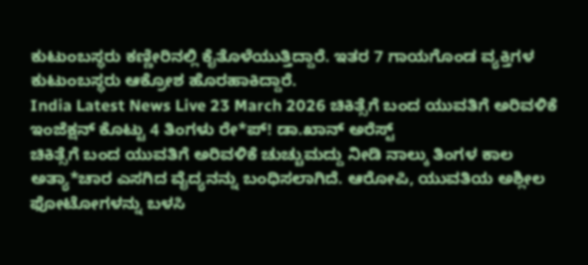ಕುಟುಂಬಸ್ಥರು ಕಣ್ಣೀರಿನಲ್ಲಿ ಕೈತೊಳೆಯುತ್ತಿದ್ದಾರೆ. ಇತರ 7 ಗಾಯಗೊಂಡ ವ್ಯಕ್ತಿಗಳ ಕುಟುಂಬಸ್ಥರು ಆಕ್ರೋಶ ಹೊರಹಾಕಿದ್ದಾರೆ.
India Latest News Live 23 March 2026 ಚಿಕಿತ್ಸೆಗೆ ಬಂದ ಯುವತಿಗೆ ಅರಿವಳಿಕೆ ಇಂಜೆಕ್ಷನ್ ಕೊಟ್ಟು 4 ತಿಂಗಳು ರೇ*ಪ್! ಡಾ.ಖಾನ್ ಅರೆಸ್ಟ್
ಚಿಕಿತ್ಸೆಗೆ ಬಂದ ಯುವತಿಗೆ ಅರಿವಳಿಕೆ ಚುಚ್ಚುಮದ್ದು ನೀಡಿ ನಾಲ್ಕು ತಿಂಗಳ ಕಾಲ ಅತ್ಯಾ*ಚಾರ ಎಸಗಿದ ವೈದ್ಯನನ್ನು ಬಂಧಿಸಲಾಗಿದೆ. ಆರೋಪಿ, ಯುವತಿಯ ಅಶ್ಲೀಲ ಫೋಟೋಗಳನ್ನು ಬಳಸಿ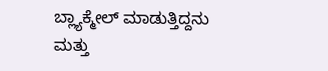ಬ್ಲ್ಯಾಕ್ಮೇಲ್ ಮಾಡುತ್ತಿದ್ದನು ಮತ್ತು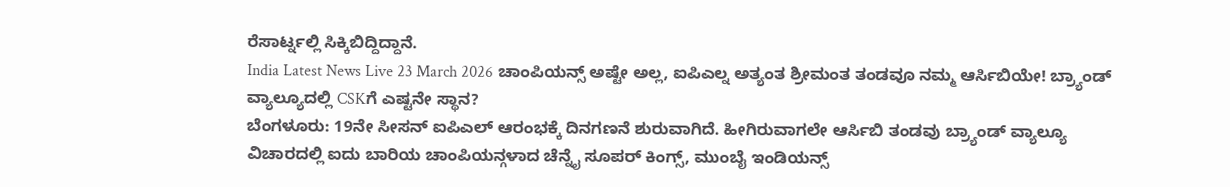ರೆಸಾರ್ಟ್ನಲ್ಲಿ ಸಿಕ್ಕಿಬಿದ್ದಿದ್ದಾನೆ.
India Latest News Live 23 March 2026 ಚಾಂಪಿಯನ್ಸ್ ಅಷ್ಟೇ ಅಲ್ಲ, ಐಪಿಎಲ್ನ ಅತ್ಯಂತ ಶ್ರೀಮಂತ ತಂಡವೂ ನಮ್ಮ ಆರ್ಸಿಬಿಯೇ! ಬ್ರ್ಯಾಂಡ್ ವ್ಯಾಲ್ಯೂದಲ್ಲಿ CSKಗೆ ಎಷ್ಟನೇ ಸ್ಥಾನ?
ಬೆಂಗಳೂರು: 19ನೇ ಸೀಸನ್ ಐಪಿಎಲ್ ಆರಂಭಕ್ಕೆ ದಿನಗಣನೆ ಶುರುವಾಗಿದೆ. ಹೀಗಿರುವಾಗಲೇ ಆರ್ಸಿಬಿ ತಂಡವು ಬ್ರ್ಯಾಂಡ್ ವ್ಯಾಲ್ಯೂ ವಿಚಾರದಲ್ಲಿ ಐದು ಬಾರಿಯ ಚಾಂಪಿಯನ್ಗಳಾದ ಚೆನ್ನೈ ಸೂಪರ್ ಕಿಂಗ್ಸ್, ಮುಂಬೈ ಇಂಡಿಯನ್ಸ್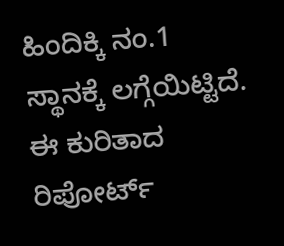ಹಿಂದಿಕ್ಕಿ ನಂ.1 ಸ್ಥಾನಕ್ಕೆ ಲಗ್ಗೆಯಿಟ್ಟಿದೆ. ಈ ಕುರಿತಾದ ರಿಪೋರ್ಟ್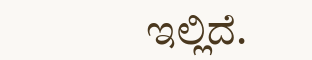ಇಲ್ಲಿದೆ.